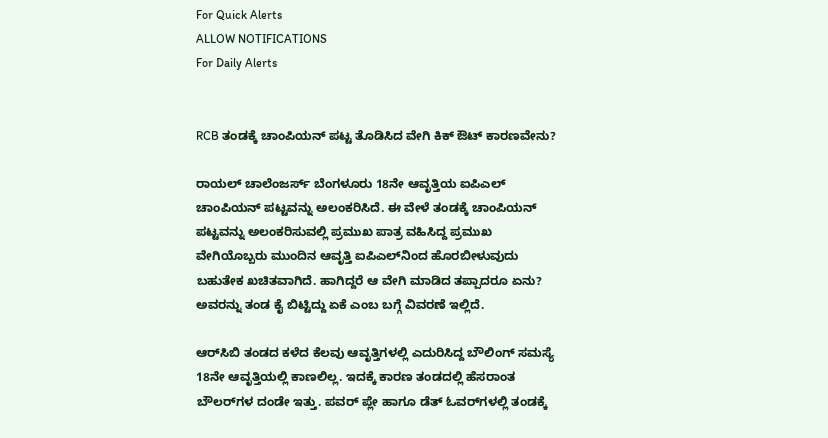For Quick Alerts
ALLOW NOTIFICATIONS
For Daily Alerts


RCB ತಂಡಕ್ಕೆ ಚಾಂಪಿಯನ್ ಪಟ್ಟ ತೊಡಿಸಿದ ವೇಗಿ ಕಿಕ್‌ ಔಟ್ ಕಾರಣವೇನು?

ರಾಯಲ್ ಚಾಲೆಂಜರ್ಸ್ ಬೆಂಗಳೂರು 18ನೇ ಆವೃತ್ತಿಯ ಐಪಿಎಲ್‌ ಚಾಂಪಿಯನ್ ಪಟ್ಟವನ್ನು ಅಲಂಕರಿಸಿದೆ. ಈ ವೇಳೆ ತಂಡಕ್ಕೆ ಚಾಂಪಿಯನ್ ಪಟ್ಟವನ್ನು ಅಲಂಕರಿಸುವಲ್ಲಿ ಪ್ರಮುಖ ಪಾತ್ರ ವಹಿಸಿದ್ದ ಪ್ರಮುಖ ವೇಗಿಯೊಬ್ಬರು ಮುಂದಿನ ಆವೃತ್ತಿ ಐಪಿಎಲ್‌ನಿಂದ ಹೊರಬೀಳುವುದು ಬಹುತೇಕ ಖಚಿತವಾಗಿದೆ. ಹಾಗಿದ್ದರೆ ಆ ವೇಗಿ ಮಾಡಿದ ತಪ್ಪಾದರೂ ಏನು? ಅವರನ್ನು ತಂಡ ಕೈ ಬಿಟ್ಟಿದ್ದು ಏಕೆ ಎಂಬ ಬಗ್ಗೆ ವಿವರಣೆ ಇಲ್ಲಿದೆ.

ಆರ್‌ಸಿಬಿ ತಂಡದ ಕಳೆದ ಕೆಲವು ಆವೃತ್ತಿಗಳಲ್ಲಿ ಎದುರಿಸಿದ್ದ ಬೌಲಿಂಗ್ ಸಮಸ್ಯೆ 18ನೇ ಆವೃತ್ತಿಯಲ್ಲಿ ಕಾಣಲಿಲ್ಲ. ಇದಕ್ಕೆ ಕಾರಣ ತಂಡದಲ್ಲಿ ಹೆಸರಾಂತ ಬೌಲರ್‌ಗಳ ದಂಡೇ ಇತ್ತು. ಪವರ್ ಪ್ಲೇ ಹಾಗೂ ಡೆತ್‌ ಓವರ್‌ಗಳಲ್ಲಿ ತಂಡಕ್ಕೆ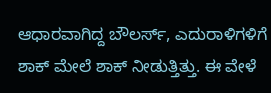ಆಧಾರವಾಗಿದ್ದ ಬೌಲರ್ಸ್‌, ಎದುರಾಳಿಗಳಿಗೆ ಶಾಕ್‌ ಮೇಲೆ ಶಾಕ್ ನೀಡುತ್ತಿತ್ತು. ಈ ವೇಳೆ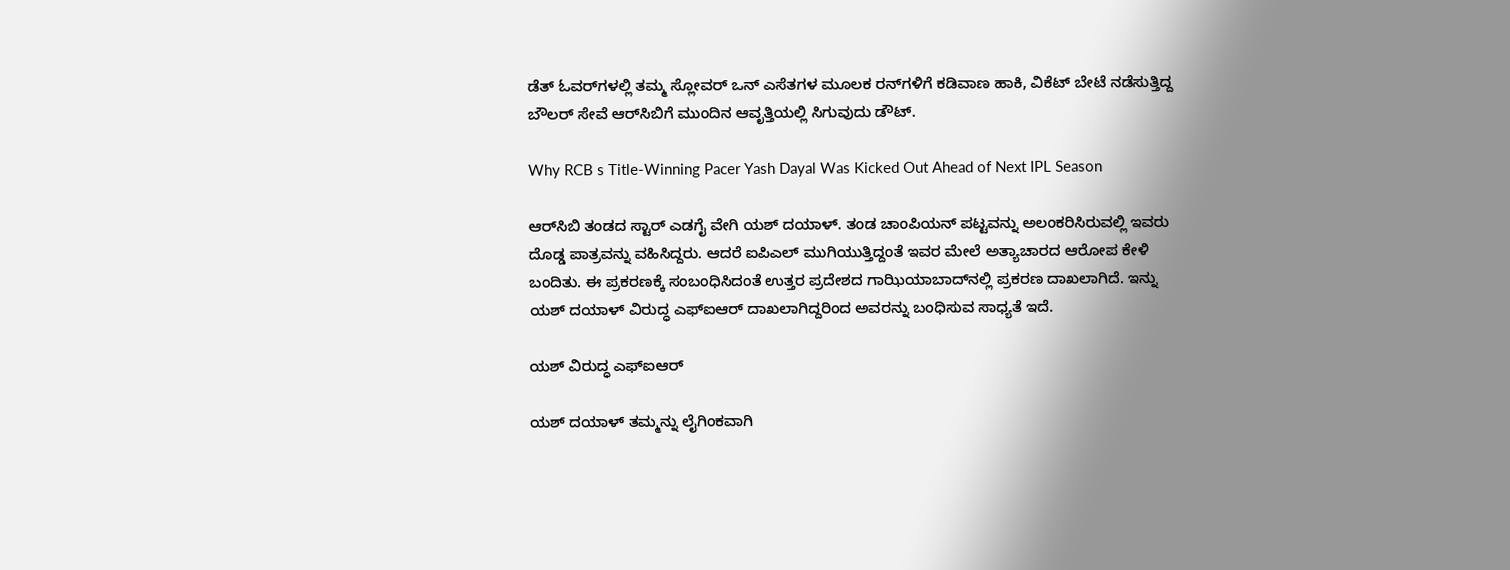ಡೆತ್‌ ಓವರ್‌ಗಳಲ್ಲಿ ತಮ್ಮ ಸ್ಲೋವರ್ ಒನ್‌ ಎಸೆತಗಳ ಮೂಲಕ ರನ್‌ಗಳಿಗೆ ಕಡಿವಾಣ ಹಾಕಿ, ವಿಕೆಟ್‌ ಬೇಟೆ ನಡೆಸುತ್ತಿದ್ದ ಬೌಲರ್‌ ಸೇವೆ ಆರ್‌ಸಿಬಿಗೆ ಮುಂದಿನ ಆವೃತ್ತಿಯಲ್ಲಿ ಸಿಗುವುದು ಡೌಟ್.

Why RCB s Title-Winning Pacer Yash Dayal Was Kicked Out Ahead of Next IPL Season

ಆರ್‌ಸಿಬಿ ತಂಡದ ಸ್ಟಾರ್ ಎಡಗೈ ವೇಗಿ ಯಶ್ ದಯಾಳ್. ತಂಡ ಚಾಂಪಿಯನ್‌ ಪಟ್ಟವನ್ನು ಅಲಂಕರಿಸಿರುವಲ್ಲಿ ಇವರು ದೊಡ್ಡ ಪಾತ್ರವನ್ನು ವಹಿಸಿದ್ದರು. ಆದರೆ ಐಪಿಎಲ್‌ ಮುಗಿಯುತ್ತಿದ್ದಂತೆ ಇವರ ಮೇಲೆ ಅತ್ಯಾಚಾರದ ಆರೋಪ ಕೇಳಿ ಬಂದಿತು. ಈ ಪ್ರಕರಣಕ್ಕೆ ಸಂಬಂಧಿಸಿದಂತೆ ಉತ್ತರ ಪ್ರದೇಶದ ಗಾಝಿಯಾಬಾದ್‌ನಲ್ಲಿ ಪ್ರಕರಣ ದಾಖಲಾಗಿದೆ. ಇನ್ನು ಯಶ್ ದಯಾಳ್ ವಿರುದ್ಧ ಎಫ್‌ಐಆರ್‌ ದಾಖಲಾಗಿದ್ದರಿಂದ ಅವರನ್ನು ಬಂಧಿಸುವ ಸಾಧ್ಯತೆ ಇದೆ.

ಯಶ್‌ ವಿರುದ್ಧ ಎಫ್‌ಐಆರ್‌

ಯಶ್ ದಯಾಳ್ ತಮ್ಮನ್ನು ಲೈಗಿಂಕವಾಗಿ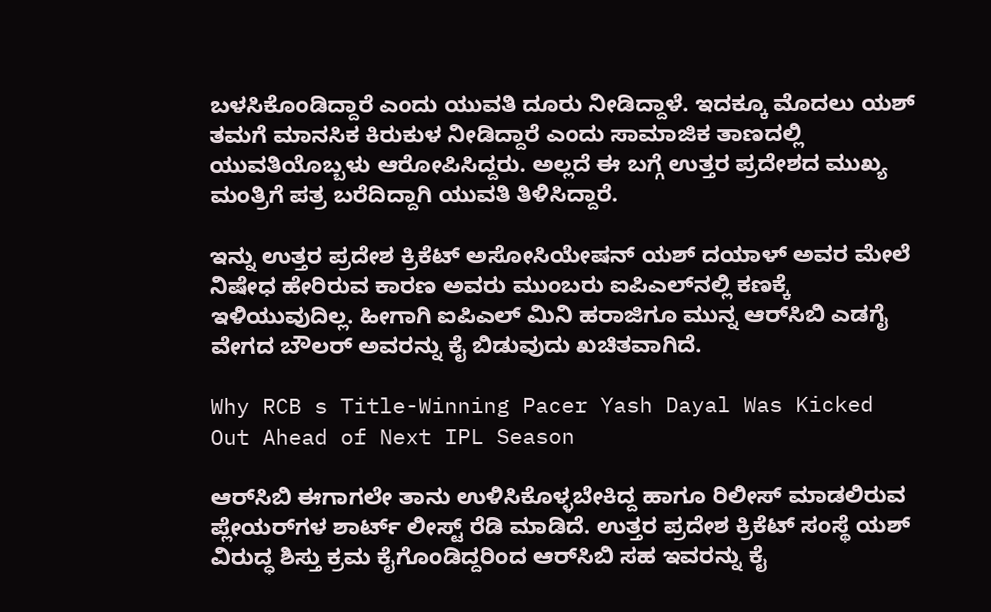ಬಳಸಿಕೊಂಡಿದ್ದಾರೆ ಎಂದು ಯುವತಿ ದೂರು ನೀಡಿದ್ದಾಳೆ. ಇದಕ್ಕೂ ಮೊದಲು ಯಶ್ ತಮಗೆ ಮಾನಸಿಕ ಕಿರುಕುಳ ನೀಡಿದ್ದಾರೆ ಎಂದು ಸಾಮಾಜಿಕ ತಾಣದಲ್ಲಿ ಯುವತಿಯೊಬ್ಬಳು ಆರೋಪಿಸಿದ್ದರು. ಅಲ್ಲದೆ ಈ ಬಗ್ಗೆ ಉತ್ತರ ಪ್ರದೇಶದ ಮುಖ್ಯ ಮಂತ್ರಿಗೆ ಪತ್ರ ಬರೆದಿದ್ದಾಗಿ ಯುವತಿ ತಿಳಿಸಿದ್ದಾರೆ.

ಇನ್ನು ಉತ್ತರ ಪ್ರದೇಶ ಕ್ರಿಕೆಟ್‌ ಅಸೋಸಿಯೇಷನ್‌ ಯಶ್ ದಯಾಳ್ ಅವರ ಮೇಲೆ ನಿಷೇಧ ಹೇರಿರುವ ಕಾರಣ ಅವರು ಮುಂಬರು ಐಪಿಎಲ್‌ನಲ್ಲಿ ಕಣಕ್ಕೆ ಇಳಿಯುವುದಿಲ್ಲ. ಹೀಗಾಗಿ ಐಪಿಎಲ್‌ ಮಿನಿ ಹರಾಜಿಗೂ ಮುನ್ನ ಆರ್‌ಸಿಬಿ ಎಡಗೈ ವೇಗದ ಬೌಲರ್‌ ಅವರನ್ನು ಕೈ ಬಿಡುವುದು ಖಚಿತವಾಗಿದೆ.

Why RCB s Title-Winning Pacer Yash Dayal Was Kicked Out Ahead of Next IPL Season

ಆರ್‌ಸಿಬಿ ಈಗಾಗಲೇ ತಾನು ಉಳಿಸಿಕೊಳ್ಳಬೇಕಿದ್ದ ಹಾಗೂ ರಿಲೀಸ್‌ ಮಾಡಲಿರುವ ಪ್ಲೇಯರ್‌ಗಳ ಶಾರ್ಟ್‌ ಲೀಸ್ಟ್‌ ರೆಡಿ ಮಾಡಿದೆ. ಉತ್ತರ ಪ್ರದೇಶ ಕ್ರಿಕೆಟ್ ಸಂಸ್ಥೆ ಯಶ್‌ ವಿರುದ್ಧ ಶಿಸ್ತು ಕ್ರಮ ಕೈಗೊಂಡಿದ್ದರಿಂದ ಆರ್‌ಸಿಬಿ ಸಹ ಇವರನ್ನು ಕೈ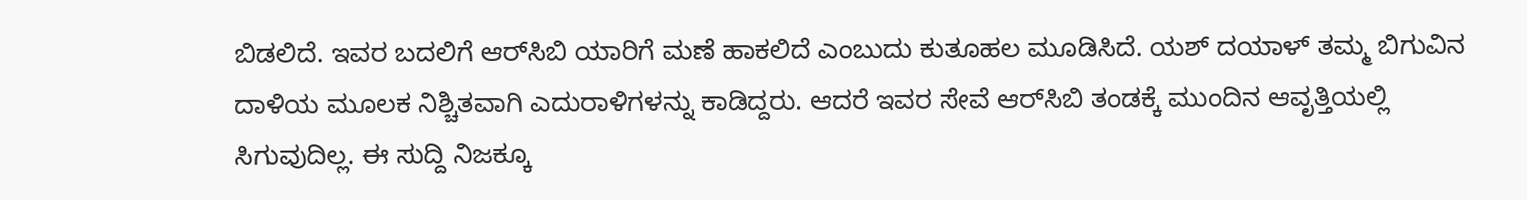ಬಿಡಲಿದೆ. ಇವರ ಬದಲಿಗೆ ಆರ್‌ಸಿಬಿ ಯಾರಿಗೆ ಮಣೆ ಹಾಕಲಿದೆ ಎಂಬುದು ಕುತೂಹಲ ಮೂಡಿಸಿದೆ. ಯಶ್‌ ದಯಾಳ್‌ ತಮ್ಮ ಬಿಗುವಿನ ದಾಳಿಯ ಮೂಲಕ ನಿಶ್ಚಿತವಾಗಿ ಎದುರಾಳಿಗಳನ್ನು ಕಾಡಿದ್ದರು. ಆದರೆ ಇವರ ಸೇವೆ ಆರ್‌ಸಿಬಿ ತಂಡಕ್ಕೆ ಮುಂದಿನ ಆವೃತ್ತಿಯಲ್ಲಿ ಸಿಗುವುದಿಲ್ಲ. ಈ ಸುದ್ದಿ ನಿಜಕ್ಕೂ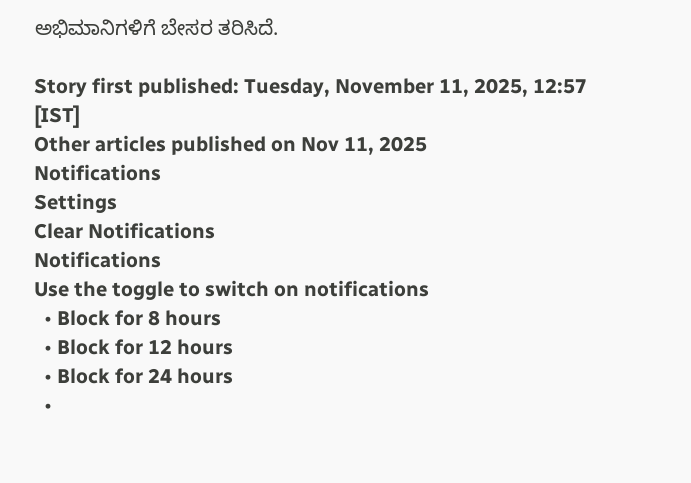ಅಭಿಮಾನಿಗಳಿಗೆ ಬೇಸರ ತರಿಸಿದೆ.

Story first published: Tuesday, November 11, 2025, 12:57 [IST]
Other articles published on Nov 11, 2025
Notifications
Settings
Clear Notifications
Notifications
Use the toggle to switch on notifications
  • Block for 8 hours
  • Block for 12 hours
  • Block for 24 hours
  •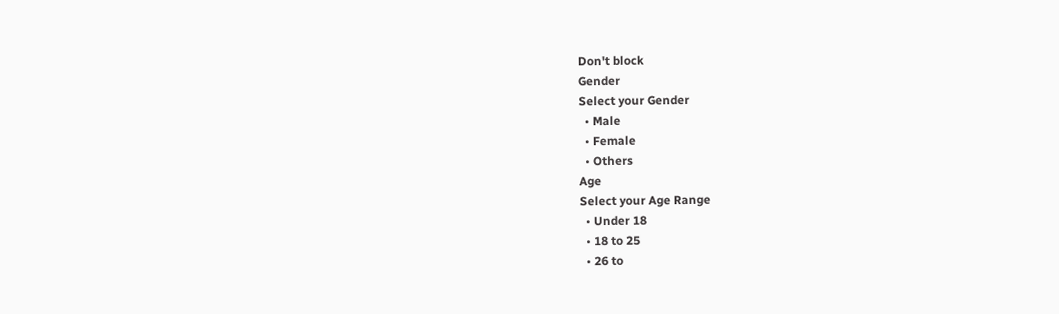Don't block
Gender
Select your Gender
  • Male
  • Female
  • Others
Age
Select your Age Range
  • Under 18
  • 18 to 25
  • 26 to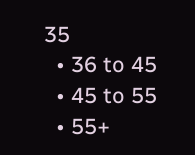35
  • 36 to 45
  • 45 to 55
  • 55+